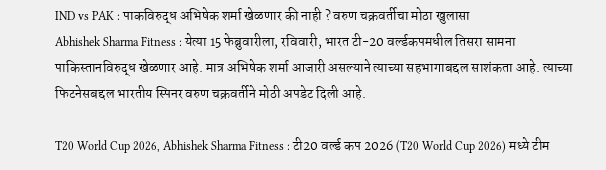IND vs PAK : पाकविरुद्ध अभिषेक शर्मा खेळणार की नाही ? वरुण चक्रवर्तीचा मोठा खुलासा
Abhishek Sharma Fitness : येत्या 15 फेब्रुवारीला, रविवारी, भारत टी-20 वर्ल्डकपमधील तिसरा सामना पाकिस्तानविरुद्ध खेळणार आहे. मात्र अभिषेक शर्मा आजारी असल्याने त्याच्या सहभागाबद्दल साशंकता आहे. त्याच्या फिटनेसबद्दल भारतीय स्पिनर वरुण चक्रवर्तीने मोठी अपडेट दिली आहे.

T20 World Cup 2026, Abhishek Sharma Fitness : टी20 वर्ल्ड कप 2026 (T20 World Cup 2026) मध्ये टीम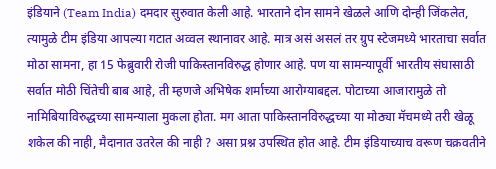इंडियाने (Team India) दमदार सुरुवात केली आहे. भारताने दोन सामने खेळले आणि दोन्ही जिंकलेत, त्यामुळे टीम इंडिया आपल्या गटात अव्वल स्थानावर आहे. मात्र असं असलं तर ग्रुप स्टेजमध्ये भारताचा सर्वात मोठा सामना, हा 15 फेब्रुवारी रोजी पाकिस्तानविरुद्ध होणार आहे. पण या सामन्यापूर्वी भारतीय संघासाठी सर्वात मोठी चिंतेची बाब आहे, ती म्हणजे अभिषेक शर्माच्या आरोग्याबद्दल. पोटाच्या आजारामुळे तो नामिबियाविरुद्धच्या सामन्याला मुकला होता. मग आता पाकिस्तानविरुद्धच्या या मोठ्या मॅचमध्ये तरी खेळू शकेल की नाही, मैदानात उतरेल की नाही ? असा प्रश्न उपस्थित होत आहे. टीम इंडियाच्याच वरूण चक्रवतीने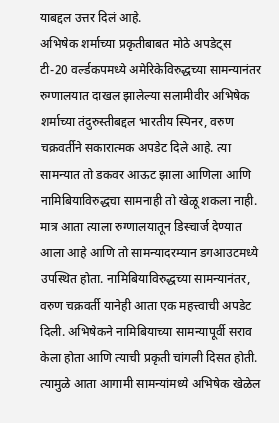याबद्दल उत्तर दिलं आहे.
अभिषेक शर्माच्या प्रकृतीबाबत मोठे अपडेट्स
टी-20 वर्ल्डकपमध्ये अमेरिकेविरुद्धच्या सामन्यानंतर रुग्णालयात दाखल झालेल्या सलामीवीर अभिषेक शर्माच्या तंदुरुस्तीबद्दल भारतीय स्पिनर, वरुण चक्रवर्तीने सकारात्मक अपडेट दिले आहे. त्या सामन्यात तो डकवर आऊट झाला आणिला आणि नामिबियाविरुद्धचा सामनाही तो खेळू शकला नाही. मात्र आता त्याला रुग्णालयातून डिस्चार्ज देण्यात आला आहे आणि तो सामन्यादरम्यान डगआउटमध्ये उपस्थित होता. नामिबियाविरुद्धच्या सामन्यानंतर, वरुण चक्रवर्ती यानेही आता एक महत्त्वाची अपडेट दिली. अभिषेकने नामिबियाच्या सामन्यापूर्वी सराव केला होता आणि त्याची प्रकृती चांगली दिसत होती. त्यामुळे आता आगामी सामन्यांमध्ये अभिषेक खेळेल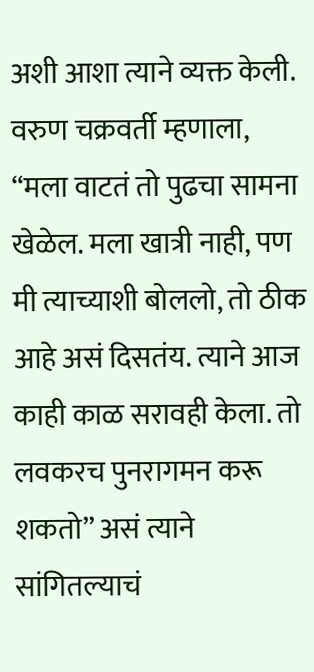अशी आशा त्याने व्यक्त केली.
वरुण चक्रवर्ती म्हणाला, “मला वाटतं तो पुढचा सामना खेळेल. मला खात्री नाही, पण मी त्याच्याशी बोललो, तो ठीक आहे असं दिसतंय. त्याने आज काही काळ सरावही केला. तो लवकरच पुनरागमन करू शकतो” असं त्याने सांगितल्याचं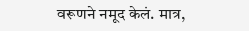वरूणने नमूद केलं. मात्र,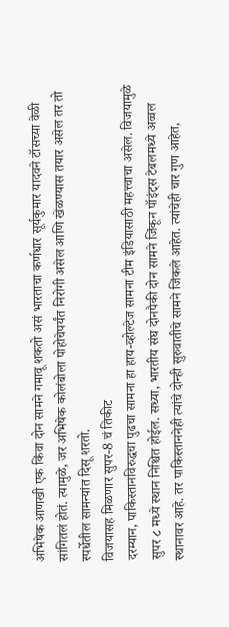अभिषेक आणखी एक किंवा दोन सामने गमावू शकतो असं भारताचा कर्णधार सूर्यकुमार यादवने टॉसच्या वेळी सांगितलं होतं. त्यामुळे, जर अभिषेक कोलंबोला पोहोचेपर्यंत निरोगी असेल आणि खेळण्यास तयार असेल तर तो स्पर्धेतील सामन्यांत दिसू शरतो.
विजयासह मिळणार सुपर-8 चं तिकीट
दरम्यान, पाकिस्तानविरुद्धचा पुढचा सामना हा हाय-व्होल्टेज सामना टीम इंडियासाठी महत्त्वाचा असेल. विजयामुळे सुपर ८ मध्ये स्थान निश्चित होईल. सध्या, भारतीय संघ दोनपैकी दोन सामने जिंकून पॉइंट्स टेबलमध्ये अव्वल स्थानावर आहे. तर पाकिस्ताननेही त्यांचे दोन्ही सुरुवातीचे सामने जिंकले आहेत. त्यांचेही चार गुण आहेत,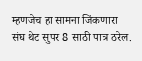म्हणजेच हा सामना जिंकणारा संघ थेट सुपर 8 साठी पात्र ठरेल.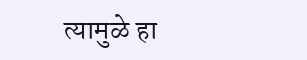त्यामुळे हा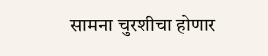सामना चुरशीचा होणार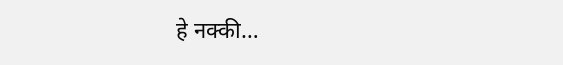हे नक्की…